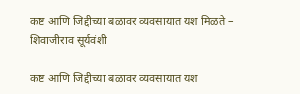कष्ट आणि जिद्दीच्या बळावर व्यवसायात यश मिळते – शिवाजीराव सूर्यवंशी

कष्ट आणि जिद्दीच्या बळावर व्यवसायात यश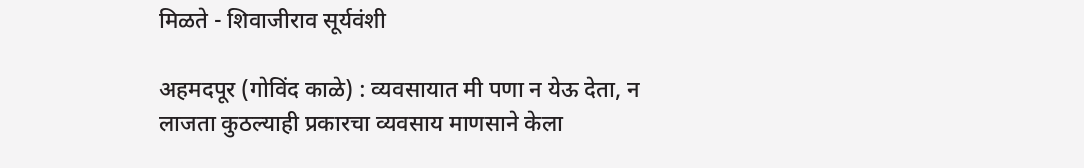मिळते - शिवाजीराव सूर्यवंशी

अहमदपूर (गोविंद काळे) : व्यवसायात मी पणा न येऊ देता, न लाजता कुठल्याही प्रकारचा व्यवसाय माणसाने केला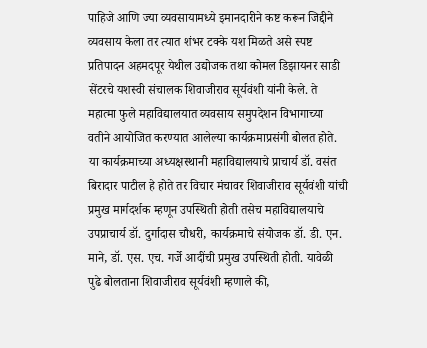पाहिजे आणि ज्या व्यवसायामध्ये इमानदारीने कष्ट करून जिद्दीने व्यवसाय केला तर त्यात शंभर टक्के यश मिळते असे स्पष्ट प्रतिपादन अहमदपूर येथील उद्योजक तथा कोमल डिझायनर साडी सेंटरचे यशस्वी संचालक शिवाजीराव सूर्यवंशी यांनी केले. ते महात्मा फुले महाविद्यालयात व्यवसाय समुपदेशन विभागाच्या वतीने आयोजित करण्यात आलेल्या कार्यक्रमाप्रसंगी बोलत होते. या कार्यक्रमाच्या अध्यक्षस्थानी महाविद्यालयाचे प्राचार्य डॉ. वसंत बिरादार पाटील हे होते तर विचार मंचावर शिवाजीराव सूर्यवंशी यांची प्रमुख मार्गदर्शक म्हणून उपस्थिती होती तसेच महाविद्यालयाचे उपप्राचार्य डॉ. दुर्गादास चौधरी, कार्यक्रमाचे संयोजक डॉ. डी. एन. माने, डॉ. एस. एच. गर्जे आदींची प्रमुख उपस्थिती होती. यावेळी पुढे बोलताना शिवाजीराव सूर्यवंशी म्हणाले की,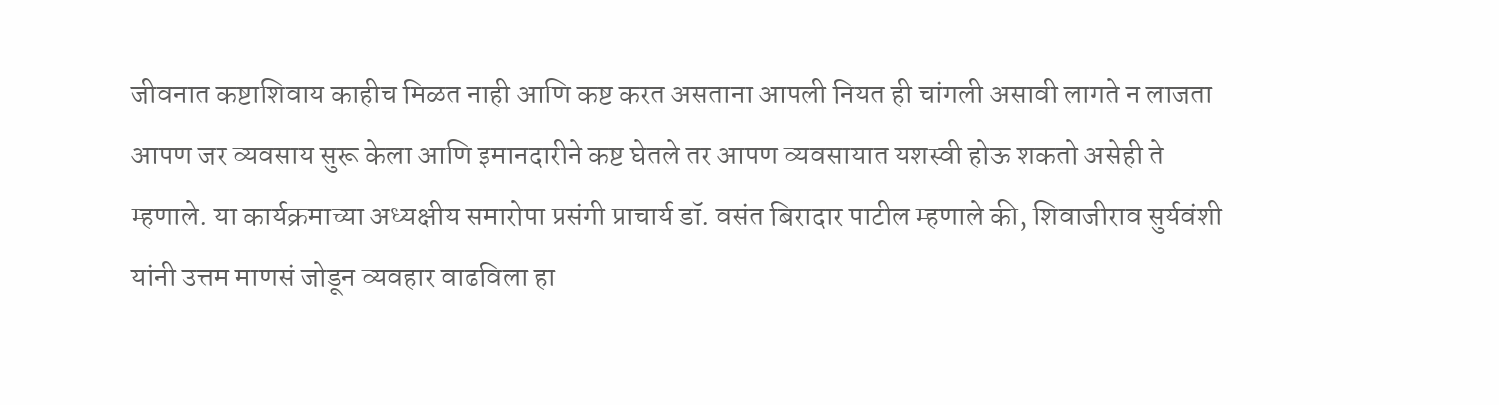जीवनात कष्टाशिवाय काहीच मिळत नाही आणि कष्ट करत असताना आपली नियत ही चांगली असावी लागते न लाजता आपण जर व्यवसाय सुरू केला आणि इमानदारीने कष्ट घेतले तर आपण व्यवसायात यशस्वी होऊ शकतो असेही ते म्हणाले. या कार्यक्रमाच्या अध्यक्षीय समारोपा प्रसंगी प्राचार्य डॉ. वसंत बिरादार पाटील म्हणाले की, शिवाजीराव सुर्यवंशी यांनी उत्तम माणसं जोडून व्यवहार वाढविला हा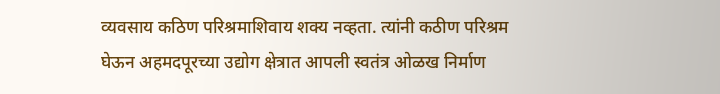व्यवसाय कठिण परिश्रमाशिवाय शक्य नव्हता. त्यांनी कठीण परिश्रम घेऊन अहमदपूरच्या उद्योग क्षेत्रात आपली स्वतंत्र ओळख निर्माण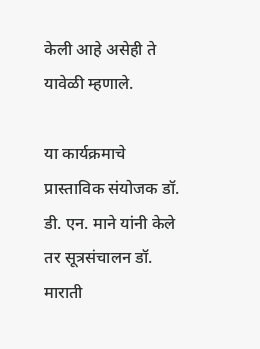केली आहे असेही ते यावेळी म्हणाले.

या कार्यक्रमाचे प्रास्ताविक संयोजक डॉ. डी. एन. माने यांनी केले तर सूत्रसंचालन डॉ. माराती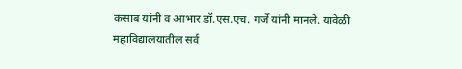कसाब यांनी व आभार डॉ.एस.एच. गर्जे यांनी मानले. यावेळी महाविद्यालयातील सर्व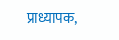प्राध्यापक,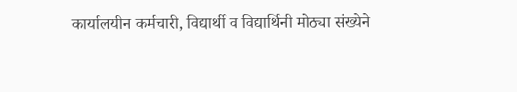कार्यालयीन कर्मचारी, विद्यार्थी व विद्यार्थिनी मोठ्या संख्येने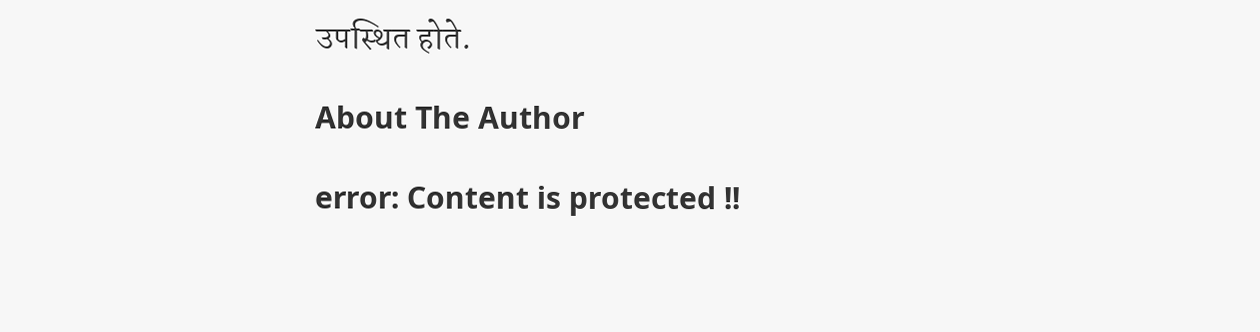उपस्थित होते.

About The Author

error: Content is protected !!